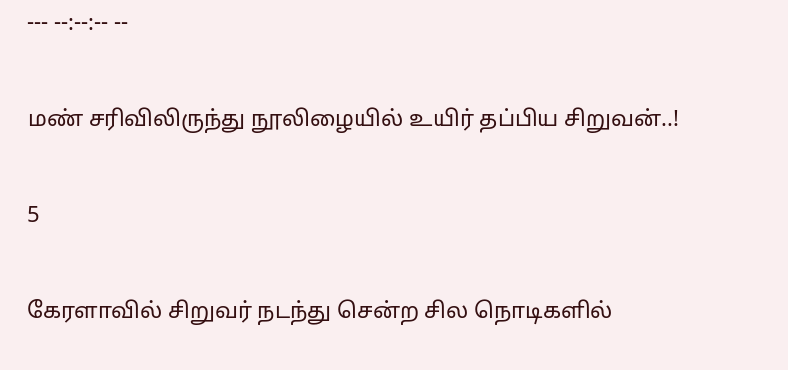--- --:--:-- --

மண் சரிவிலிருந்து நூலிழையில் உயிர் தப்பிய சிறுவன்..!

5

கேரளாவில் சிறுவர் நடந்து சென்ற சில நொடிகளில்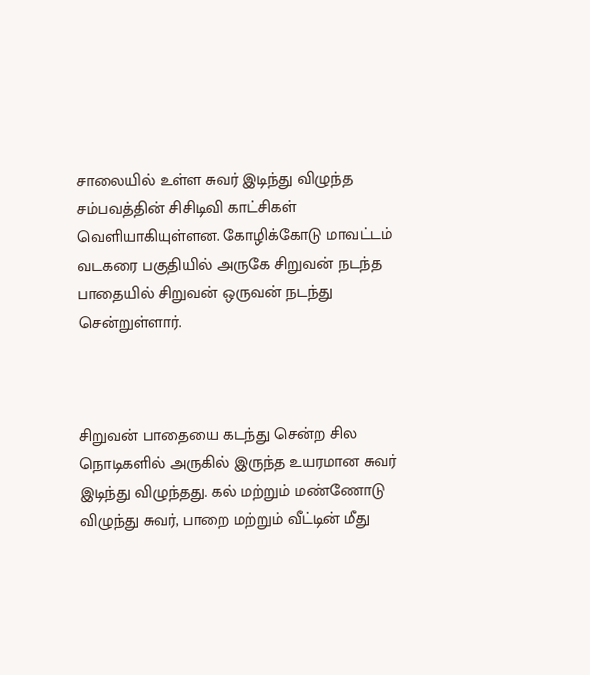சாலையில் உள்ள சுவர் இடிந்து விழுந்த சம்பவத்தின் சிசிடிவி காட்சிகள் வெளியாகியுள்ளன. கோழிக்கோடு மாவட்டம் வடகரை பகுதியில் அருகே சிறுவன் நடந்த பாதையில் சிறுவன் ஒருவன் நடந்து சென்றுள்ளார்.



சிறுவன் பாதையை கடந்து சென்ற சில நொடிகளில் அருகில் இருந்த உயரமான சுவர் இடிந்து விழுந்தது. கல் மற்றும் மண்ணோடு விழுந்து சுவர், பாறை மற்றும் வீட்டின் மீது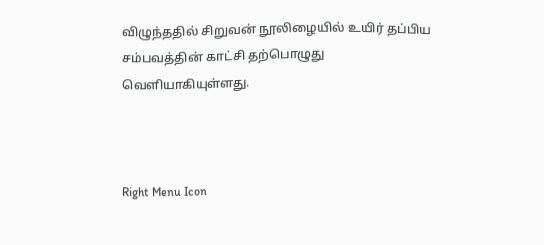விழுந்ததில் சிறுவன் நூலிழையில் உயிர் தப்பிய சம்பவத்தின் காட்சி தற்பொழுது வெளியாகியுள்ளது.



Right Menu Icon